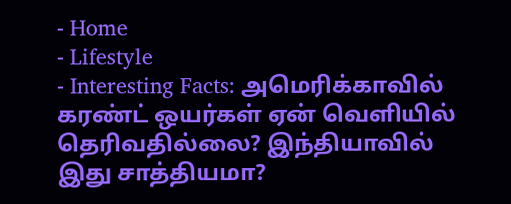- Home
- Lifestyle
- Interesting Facts: அமெரிக்காவில் கரண்ட் ஒயர்கள் ஏன் வெளியில் தெரிவதில்லை? இந்தியாவில் இது சாத்தியமா?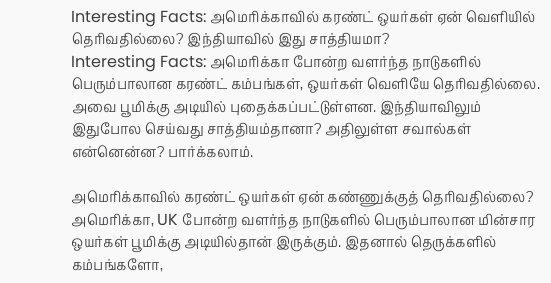Interesting Facts: அமெரிக்காவில் கரண்ட் ஒயர்கள் ஏன் வெளியில் தெரிவதில்லை? இந்தியாவில் இது சாத்தியமா?
Interesting Facts: அமெரிக்கா போன்ற வளர்ந்த நாடுகளில் பெரும்பாலான கரண்ட் கம்பங்கள், ஒயர்கள் வெளியே தெரிவதில்லை. அவை பூமிக்கு அடியில் புதைக்கப்பட்டுள்ளன. இந்தியாவிலும் இதுபோல செய்வது சாத்தியம்தானா? அதிலுள்ள சவால்கள் என்னென்ன? பார்க்கலாம்.

அமெரிக்காவில் கரண்ட் ஒயர்கள் ஏன் கண்ணுக்குத் தெரிவதில்லை?
அமெரிக்கா, UK போன்ற வளர்ந்த நாடுகளில் பெரும்பாலான மின்சார ஒயர்கள் பூமிக்கு அடியில்தான் இருக்கும். இதனால் தெருக்களில் கம்பங்களோ,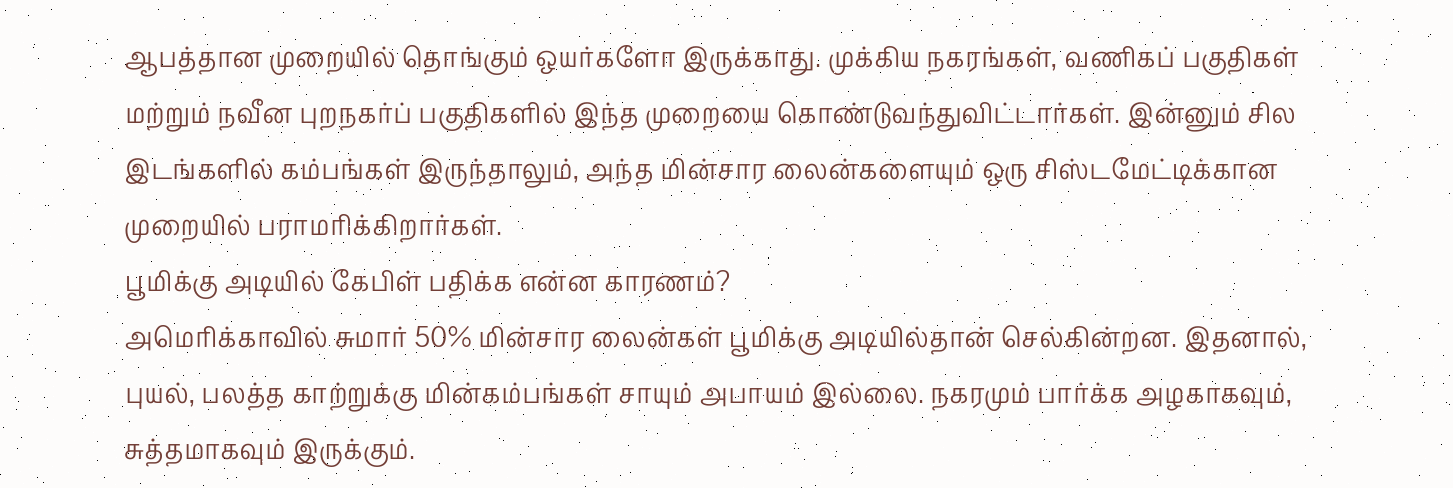ஆபத்தான முறையில் தொங்கும் ஒயர்களோ இருக்காது. முக்கிய நகரங்கள், வணிகப் பகுதிகள் மற்றும் நவீன புறநகர்ப் பகுதிகளில் இந்த முறையை கொண்டுவந்துவிட்டார்கள். இன்னும் சில இடங்களில் கம்பங்கள் இருந்தாலும், அந்த மின்சார லைன்களையும் ஒரு சிஸ்டமேட்டிக்கான முறையில் பராமரிக்கிறார்கள்.
பூமிக்கு அடியில் கேபிள் பதிக்க என்ன காரணம்?
அமெரிக்காவில் சுமார் 50% மின்சார லைன்கள் பூமிக்கு அடியில்தான் செல்கின்றன. இதனால், புயல், பலத்த காற்றுக்கு மின்கம்பங்கள் சாயும் அபாயம் இல்லை. நகரமும் பார்க்க அழகாகவும், சுத்தமாகவும் இருக்கும்.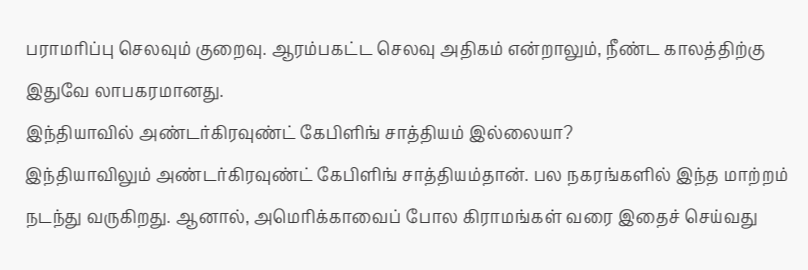பராமரிப்பு செலவும் குறைவு. ஆரம்பகட்ட செலவு அதிகம் என்றாலும், நீண்ட காலத்திற்கு இதுவே லாபகரமானது.
இந்தியாவில் அண்டர்கிரவுண்ட் கேபிளிங் சாத்தியம் இல்லையா?
இந்தியாவிலும் அண்டர்கிரவுண்ட் கேபிளிங் சாத்தியம்தான். பல நகரங்களில் இந்த மாற்றம் நடந்து வருகிறது. ஆனால், அமெரிக்காவைப் போல கிராமங்கள் வரை இதைச் செய்வது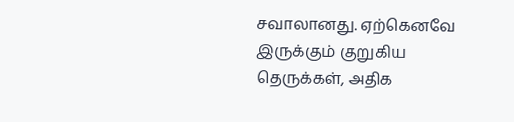சவாலானது. ஏற்கெனவே இருக்கும் குறுகிய தெருக்கள், அதிக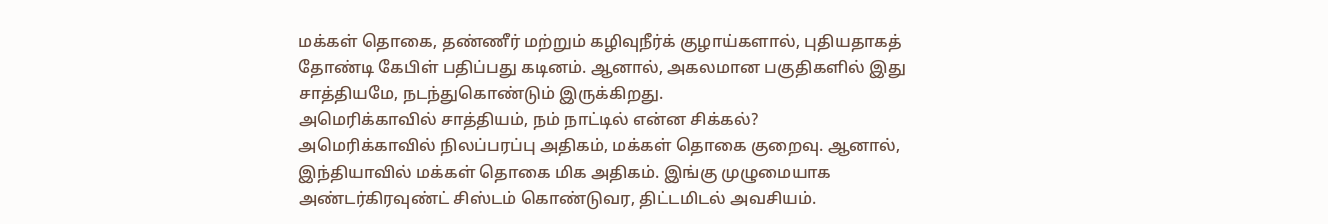மக்கள் தொகை, தண்ணீர் மற்றும் கழிவுநீர்க் குழாய்களால், புதியதாகத் தோண்டி கேபிள் பதிப்பது கடினம். ஆனால், அகலமான பகுதிகளில் இது சாத்தியமே, நடந்துகொண்டும் இருக்கிறது.
அமெரிக்காவில் சாத்தியம், நம் நாட்டில் என்ன சிக்கல்?
அமெரிக்காவில் நிலப்பரப்பு அதிகம், மக்கள் தொகை குறைவு. ஆனால், இந்தியாவில் மக்கள் தொகை மிக அதிகம். இங்கு முழுமையாக அண்டர்கிரவுண்ட் சிஸ்டம் கொண்டுவர, திட்டமிடல் அவசியம்.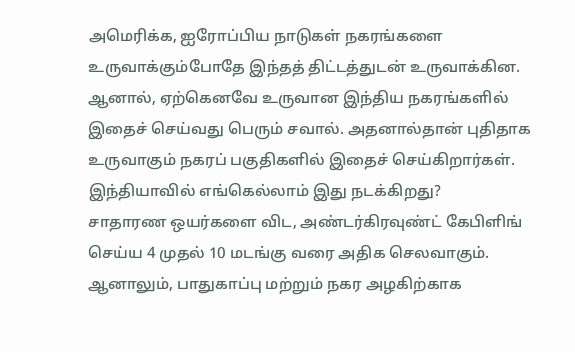அமெரிக்க, ஐரோப்பிய நாடுகள் நகரங்களை உருவாக்கும்போதே இந்தத் திட்டத்துடன் உருவாக்கின. ஆனால், ஏற்கெனவே உருவான இந்திய நகரங்களில் இதைச் செய்வது பெரும் சவால். அதனால்தான் புதிதாக உருவாகும் நகரப் பகுதிகளில் இதைச் செய்கிறார்கள்.
இந்தியாவில் எங்கெல்லாம் இது நடக்கிறது?
சாதாரண ஒயர்களை விட, அண்டர்கிரவுண்ட் கேபிளிங் செய்ய 4 முதல் 10 மடங்கு வரை அதிக செலவாகும். ஆனாலும், பாதுகாப்பு மற்றும் நகர அழகிற்காக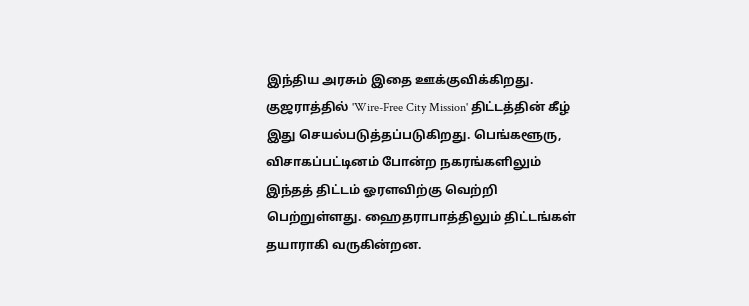இந்திய அரசும் இதை ஊக்குவிக்கிறது. குஜராத்தில் 'Wire-Free City Mission' திட்டத்தின் கீழ் இது செயல்படுத்தப்படுகிறது. பெங்களூரு, விசாகப்பட்டினம் போன்ற நகரங்களிலும் இந்தத் திட்டம் ஓரளவிற்கு வெற்றி பெற்றுள்ளது. ஹைதராபாத்திலும் திட்டங்கள் தயாராகி வருகின்றன.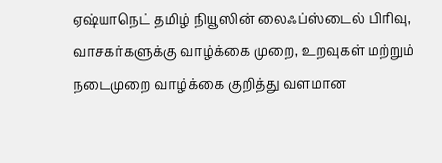ஏஷ்யாநெட் தமிழ் நியூஸின் லைஃப்ஸ்டைல் பிரிவு, வாசகர்களுக்கு வாழ்க்கை முறை, உறவுகள் மற்றும் நடைமுறை வாழ்க்கை குறித்து வளமான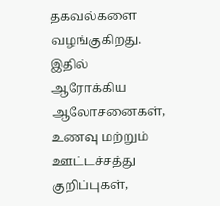தகவல்களை வழங்குகிறது. இதில் ஆரோக்கிய ஆலோசனைகள், உணவு மற்றும் ஊட்டச்சத்து குறிப்புகள்,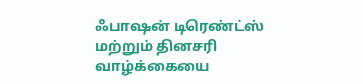ஃபாஷன் டிரெண்ட்ஸ் மற்றும் தினசரி வாழ்க்கையை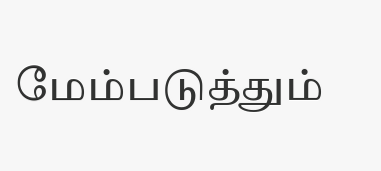மேம்படுத்தும்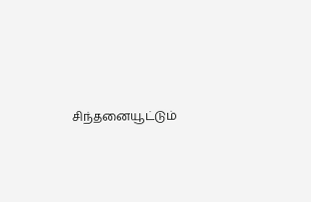சிந்தனையூட்டும்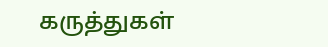கருத்துகள்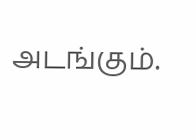அடங்கும்.